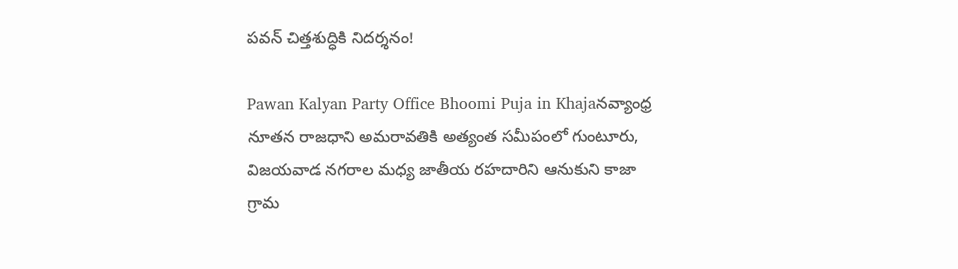పవన్ చిత్తశుద్ధికి నిదర్శనం!

Pawan Kalyan Party Office Bhoomi Puja in Khajaనవ్యాంధ్ర నూతన రాజధాని అమరావతికి అత్యంత సమీపంలో గుంటూరు, విజయవాడ నగరాల మధ్య జాతీయ రహదారిని ఆనుకుని కాజా గ్రామ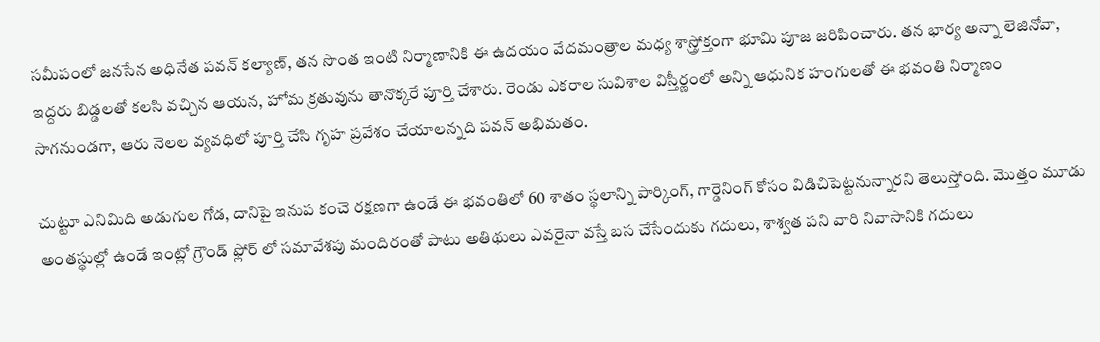సమీపంలో జనసేన అధినేత పవన్ కల్యాణ్, తన సొంత ఇంటి నిర్మాణానికి ఈ ఉదయం వేదమంత్రాల మధ్య శాస్త్రోక్తంగా భూమి పూజ జరిపించారు. తన భార్య అన్నా లెజినోవా, ఇద్దరు బిడ్డలతో కలసి వచ్చిన ఆయన, హోమ క్రతువును తానొక్కరే పూర్తి చేశారు. రెండు ఎకరాల సువిశాల విస్తీర్ణంలో అన్ని ఆధునిక హంగులతో ఈ భవంతి నిర్మాణం సాగనుండగా, ఆరు నెలల వ్యవధిలో పూర్తి చేసి గృహ ప్రవేశం చేయాలన్నది పవన్ అభిమతం.

చుట్టూ ఎనిమిది అడుగుల గోడ, దానిపై ఇనుప కంచె రక్షణగా ఉండే ఈ భవంతిలో 60 శాతం స్థలాన్ని పార్కింగ్, గార్డెనింగ్ కోసం విడిచిపెట్టనున్నారని తెలుస్తోంది. మొత్తం మూడు అంతస్థుల్లో ఉండే ఇంట్లో గ్రౌండ్ ఫ్లోర్ లో సమావేశపు మందిరంతో పాటు అతిథులు ఎవరైనా వస్తే బస చేసేందుకు గదులు, శాశ్వత పని వారి నివాసానికి గదులు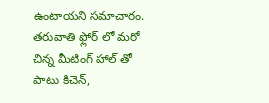ఉంటాయని సమాచారం. తరువాతి ఫ్లోర్ లో మరో చిన్న మీటింగ్ హాల్ తో పాటు కిచెన్,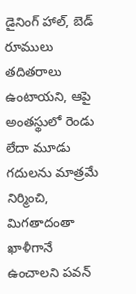డైనింగ్ హాల్, బెడ్ రూములు తదితరాలు ఉంటాయని, ఆపై అంతస్థులో రెండు లేదా మూడు గదులను మాత్రమే నిర్మించి, మిగతాదంతా ఖాళీగానే ఉంచాలని పవన్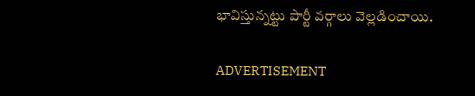భావిస్తున్నట్టు పార్టీ వర్గాలు వెల్లడించాయి.

ADVERTISEMENT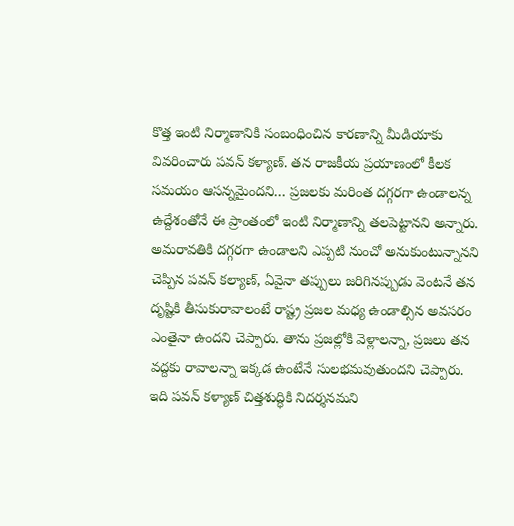కొత్త ఇంటి నిర్మాణానికి సంబంధించిన కారణాన్ని మీడియాకు వివరించారు పవన్ కళ్యాణ్. తన రాజకీయ ప్రయాణంలో కీలక సమయం ఆసన్నమైందని… ప్రజలకు మరింత దగ్గరగా ఉండాలన్న ఉద్దేశంతోనే ఈ ప్రాంతంలో ఇంటి నిర్మాణాన్ని తలపెట్టానని అన్నారు. అమరావతికి దగ్గరగా ఉండాలని ఎప్పటి నుంచో అనుకుంటున్నానని చెప్పిన పవన్ కల్యాణ్, ఏవైనా తప్పులు జరిగినప్పుడు వెంటనే తన దృష్టికి తీసుకురావాలంటే రాష్ట్ర ప్రజల మధ్య ఉండాల్సిన అవసరం ఎంతైనా ఉందని చెప్పారు. తాను ప్రజల్లోకి వెళ్లాలన్నా, ప్రజలు తన వద్దకు రావాలన్నా ఇక్కడ ఉంటేనే సులభమవుతుందని చెప్పారు. ఇది పవన్ కళ్యాణ్ చిత్తశుద్ధికి నిదర్శనమని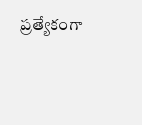ప్రత్యేకంగా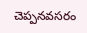చెప్పనవసరం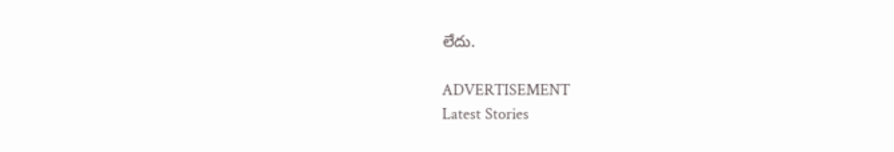లేదు.

ADVERTISEMENT
Latest Stories